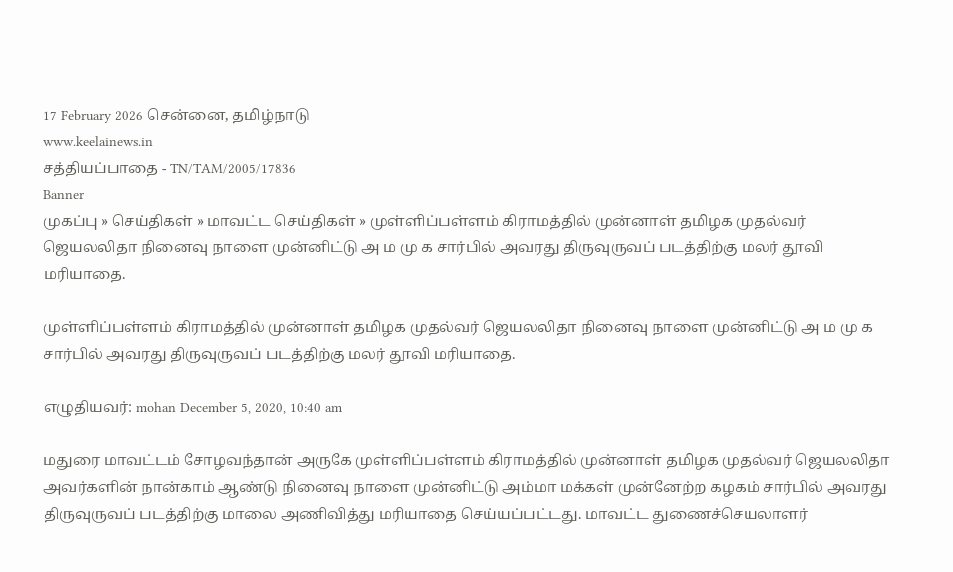17 February 2026 சென்னை, தமிழ்நாடு
www.keelainews.in
சத்தியப்பாதை - TN/TAM/2005/17836
Banner
முகப்பு » செய்திகள் » மாவட்ட செய்திகள் » முள்ளிப்பள்ளம் கிராமத்தில் முன்னாள் தமிழக முதல்வர் ஜெயலலிதா நினைவு நாளை முன்னிட்டு அ ம மு க சார்பில் அவரது திருவுருவப் படத்திற்கு மலர் தூவி மரியாதை.

முள்ளிப்பள்ளம் கிராமத்தில் முன்னாள் தமிழக முதல்வர் ஜெயலலிதா நினைவு நாளை முன்னிட்டு அ ம மு க சார்பில் அவரது திருவுருவப் படத்திற்கு மலர் தூவி மரியாதை.

எழுதியவர்: mohan December 5, 2020, 10:40 am

மதுரை மாவட்டம் சோழவந்தான் அருகே முள்ளிப்பள்ளம் கிராமத்தில் முன்னாள் தமிழக முதல்வர் ஜெயலலிதா அவர்களின் நான்காம் ஆண்டு நினைவு நாளை முன்னிட்டு அம்மா மக்கள் முன்னேற்ற கழகம் சார்பில் அவரது திருவுருவப் படத்திற்கு மாலை அணிவித்து மரியாதை செய்யப்பட்டது. மாவட்ட துணைச்செயலாளர்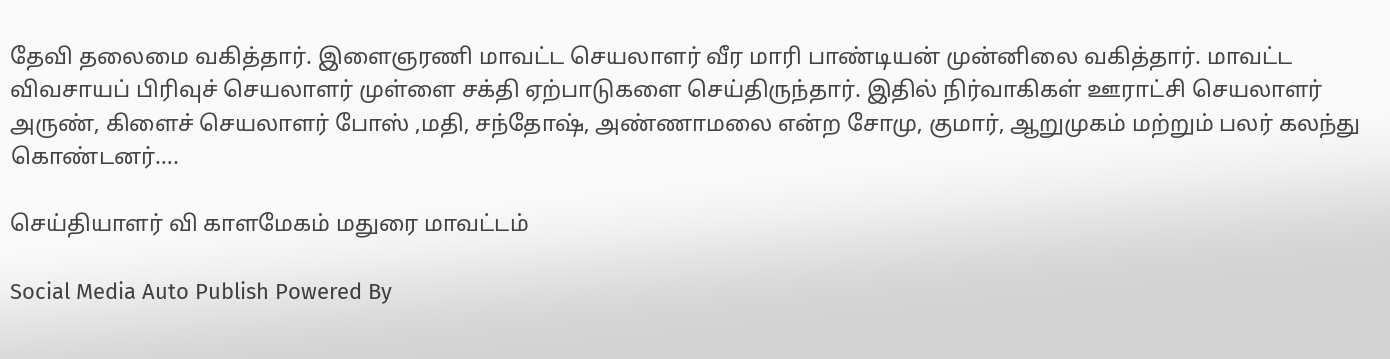தேவி தலைமை வகித்தார். இளைஞரணி மாவட்ட செயலாளர் வீர மாரி பாண்டியன் முன்னிலை வகித்தார். மாவட்ட விவசாயப் பிரிவுச் செயலாளர் முள்ளை சக்தி ஏற்பாடுகளை செய்திருந்தார். இதில் நிர்வாகிகள் ஊராட்சி செயலாளர் அருண், கிளைச் செயலாளர் போஸ் ,மதி, சந்தோஷ், அண்ணாமலை என்ற சோமு, குமார், ஆறுமுகம் மற்றும் பலர் கலந்து கொண்டனர்….

செய்தியாளர் வி காளமேகம் மதுரை மாவட்டம்

Social Media Auto Publish Powered By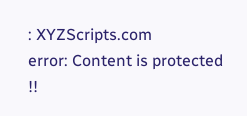: XYZScripts.com
error: Content is protected !!